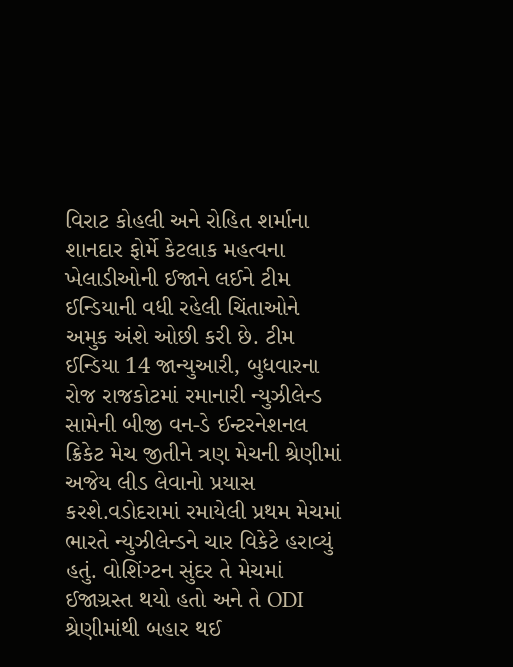વિરાટ કોહલી અને રોહિત શર્માના શાનદાર ફોર્મે કેટલાક મહત્વના ખેલાડીઓની ઈજાને લઈને ટીમ ઈન્ડિયાની વધી રહેલી ચિંતાઓને અમુક અંશે ઓછી કરી છે. ટીમ ઈન્ડિયા 14 જાન્યુઆરી, બુધવારના રોજ રાજકોટમાં રમાનારી ન્યુઝીલેન્ડ સામેની બીજી વન-ડે ઈન્ટરનેશનલ ક્રિકેટ મેચ જીતીને ત્રણ મેચની શ્રેણીમાં અજેય લીડ લેવાનો પ્રયાસ કરશે.વડોદરામાં રમાયેલી પ્રથમ મેચમાં ભારતે ન્યુઝીલેન્ડને ચાર વિકેટે હરાવ્યું હતું. વોશિંગ્ટન સુંદર તે મેચમાં ઈજાગ્રસ્ત થયો હતો અને તે ODI શ્રેણીમાંથી બહાર થઈ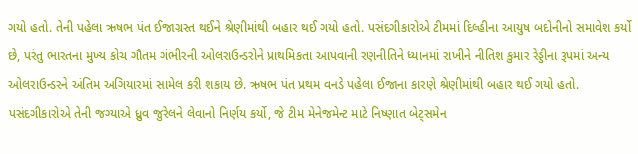ગયો હતો. તેની પહેલા ઋષભ પંત ઈજાગ્રસ્ત થઈને શ્રેણીમાંથી બહાર થઈ ગયો હતો. પસંદગીકારોએ ટીમમાં દિલ્હીના આયુષ બદોનીનો સમાવેશ કર્યો છે, પરંતુ ભારતના મુખ્ય કોચ ગૌતમ ગંભીરની ઓલરાઉન્ડરોને પ્રાથમિકતા આપવાની રણનીતિને ધ્યાનમાં રાખીને નીતિશ કુમાર રેડ્ડીના રૂપમાં અન્ય ઓલરાઉન્ડરને અંતિમ અગિયારમાં સામેલ કરી શકાય છે. ઋષભ પંત પ્રથમ વનડે પહેલા ઈજાના કારણે શ્રેણીમાંથી બહાર થઈ ગયો હતો. પસંદગીકારોએ તેની જગ્યાએ ધ્રુવ જુરેલને લેવાનો નિર્ણય કર્યો, જે ટીમ મેનેજમેન્ટ માટે નિષ્ણાત બેટ્સમેન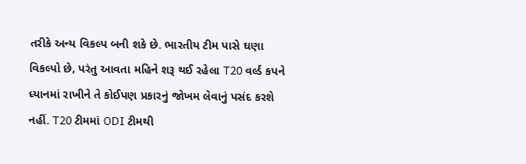તરીકે અન્ય વિકલ્પ બની શકે છે. ભારતીય ટીમ પાસે ઘણા વિકલ્પો છે, પરંતુ આવતા મહિને શરૂ થઈ રહેલા T20 વર્લ્ડ કપને ધ્યાનમાં રાખીને તે કોઈપણ પ્રકારનું જોખમ લેવાનું પસંદ કરશે નહીં. T20 ટીમમાં ODI ટીમથી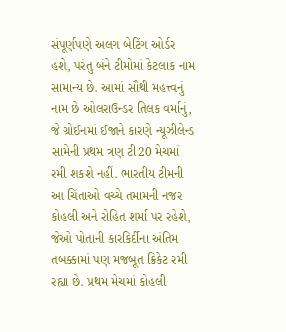સંપૂર્ણપણે અલગ બેટિંગ ઓર્ડર હશે, પરંતુ બંને ટીમોમાં કેટલાક નામ સામાન્ય છે. આમાં સૌથી મહત્ત્વનું નામ છે ઓલરાઉન્ડર તિલક વર્માનું, જે ગ્રોઈનમાં ઈજાને કારણે ન્યૂઝીલેન્ડ સામેની પ્રથમ ત્રણ ટી20 મેચમાં રમી શકશે નહીં. ભારતીય ટીમની આ ચિંતાઓ વચ્ચે તમામની નજર કોહલી અને રોહિત શર્મા પર રહેશે, જેઓ પોતાની કારકિર્દીના અંતિમ તબક્કામાં પણ મજબૂત ક્રિકેટ રમી રહ્યા છે. પ્રથમ મેચમાં કોહલી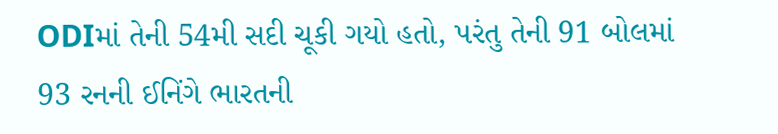ODIમાં તેની 54મી સદી ચૂકી ગયો હતો, પરંતુ તેની 91 બોલમાં 93 રનની ઈનિંગે ભારતની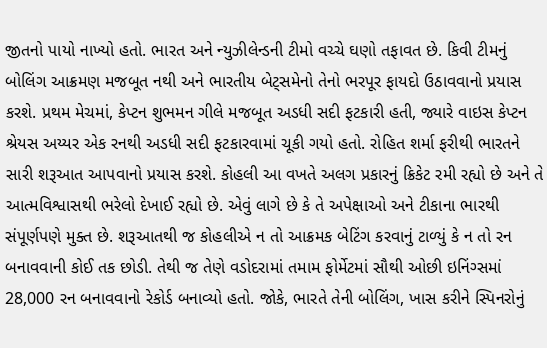જીતનો પાયો નાખ્યો હતો. ભારત અને ન્યુઝીલેન્ડની ટીમો વચ્ચે ઘણો તફાવત છે. કિવી ટીમનું બોલિંગ આક્રમણ મજબૂત નથી અને ભારતીય બેટ્સમેનો તેનો ભરપૂર ફાયદો ઉઠાવવાનો પ્રયાસ કરશે. પ્રથમ મેચમાં, કેપ્ટન શુભમન ગીલે મજબૂત અડધી સદી ફટકારી હતી, જ્યારે વાઇસ કેપ્ટન શ્રેયસ અય્યર એક રનથી અડધી સદી ફટકારવામાં ચૂકી ગયો હતો. રોહિત શર્મા ફરીથી ભારતને સારી શરૂઆત આપવાનો પ્રયાસ કરશે. કોહલી આ વખતે અલગ પ્રકારનું ક્રિકેટ રમી રહ્યો છે અને તે આત્મવિશ્વાસથી ભરેલો દેખાઈ રહ્યો છે. એવું લાગે છે કે તે અપેક્ષાઓ અને ટીકાના ભારથી સંપૂર્ણપણે મુક્ત છે. શરૂઆતથી જ કોહલીએ ન તો આક્રમક બેટિંગ કરવાનું ટાળ્યું કે ન તો રન બનાવવાની કોઈ તક છોડી. તેથી જ તેણે વડોદરામાં તમામ ફોર્મેટમાં સૌથી ઓછી ઇનિંગ્સમાં 28,000 રન બનાવવાનો રેકોર્ડ બનાવ્યો હતો. જોકે, ભારતે તેની બોલિંગ, ખાસ કરીને સ્પિનરોનું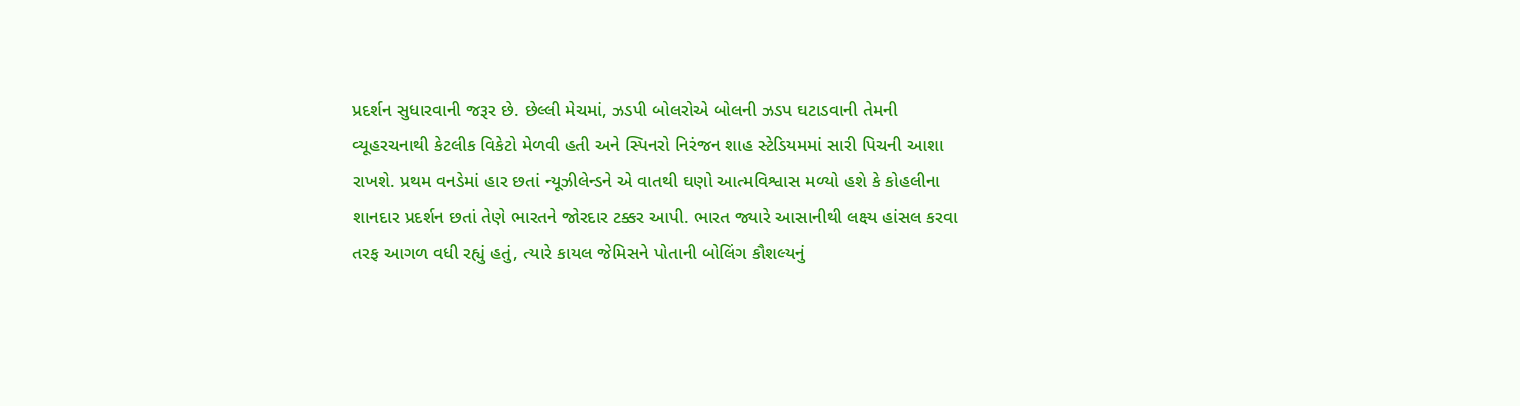પ્રદર્શન સુધારવાની જરૂર છે. છેલ્લી મેચમાં, ઝડપી બોલરોએ બોલની ઝડપ ઘટાડવાની તેમની વ્યૂહરચનાથી કેટલીક વિકેટો મેળવી હતી અને સ્પિનરો નિરંજન શાહ સ્ટેડિયમમાં સારી પિચની આશા રાખશે. પ્રથમ વનડેમાં હાર છતાં ન્યૂઝીલેન્ડને એ વાતથી ઘણો આત્મવિશ્વાસ મળ્યો હશે કે કોહલીના શાનદાર પ્રદર્શન છતાં તેણે ભારતને જોરદાર ટક્કર આપી. ભારત જ્યારે આસાનીથી લક્ષ્ય હાંસલ કરવા તરફ આગળ વધી રહ્યું હતું, ત્યારે કાયલ જેમિસને પોતાની બોલિંગ કૌશલ્યનું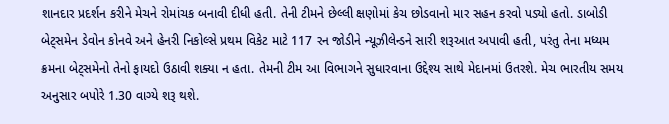શાનદાર પ્રદર્શન કરીને મેચને રોમાંચક બનાવી દીધી હતી. તેની ટીમને છેલ્લી ક્ષણોમાં કેચ છોડવાનો માર સહન કરવો પડ્યો હતો. ડાબોડી બેટ્સમેન ડેવોન કોનવે અને હેનરી નિકોલ્સે પ્રથમ વિકેટ માટે 117 રન જોડીને ન્યૂઝીલેન્ડને સારી શરૂઆત અપાવી હતી, પરંતુ તેના મધ્યમ ક્રમના બેટ્સમેનો તેનો ફાયદો ઉઠાવી શક્યા ન હતા. તેમની ટીમ આ વિભાગને સુધારવાના ઉદ્દેશ્ય સાથે મેદાનમાં ઉતરશે. મેચ ભારતીય સમય અનુસાર બપોરે 1.30 વાગ્યે શરૂ થશે.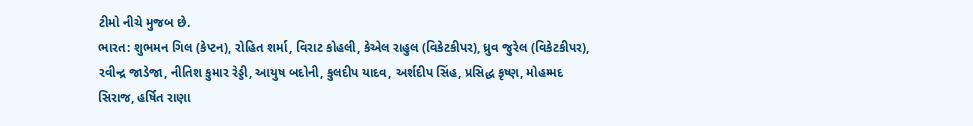ટીમો નીચે મુજબ છે.
ભારત: શુભમન ગિલ (કેપ્ટન), રોહિત શર્મા, વિરાટ કોહલી, કેએલ રાહુલ (વિકેટકીપર), ધ્રુવ જુરેલ (વિકેટકીપર), રવીન્દ્ર જાડેજા, નીતિશ કુમાર રેડ્ડી, આયુષ બદોની, કુલદીપ યાદવ, અર્શદીપ સિંહ, પ્રસિદ્ધ કૃષ્ણ, મોહમ્મદ સિરાજ, હર્ષિત રાણા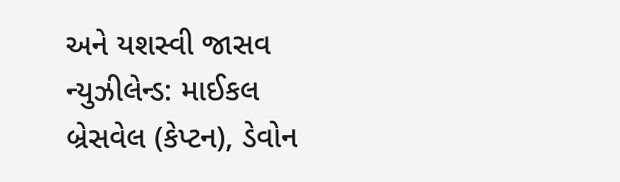અને યશસ્વી જાસવ
ન્યુઝીલેન્ડ: માઈકલ બ્રેસવેલ (કેપ્ટન), ડેવોન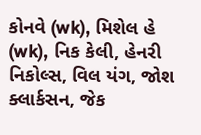કોનવે (wk), મિશેલ હે (wk), નિક કેલી, હેનરી નિકોલ્સ, વિલ યંગ, જોશ ક્લાર્કસન, જેક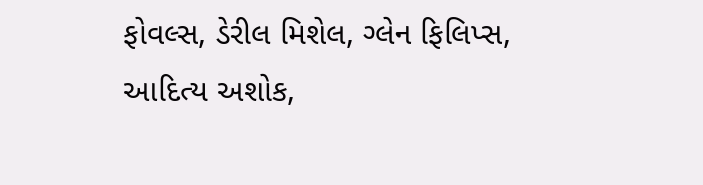ફોવલ્સ, ડેરીલ મિશેલ, ગ્લેન ફિલિપ્સ, આદિત્ય અશોક,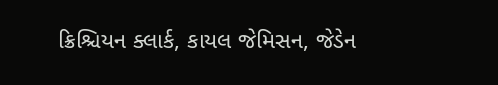ક્રિશ્ચિયન ક્લાર્ક, કાયલ જેમિસન, જેડેન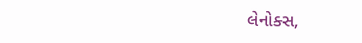લેનોક્સ,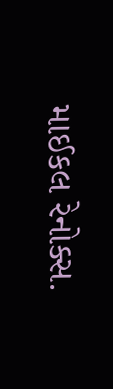માઈકલ રેનોક્સ.